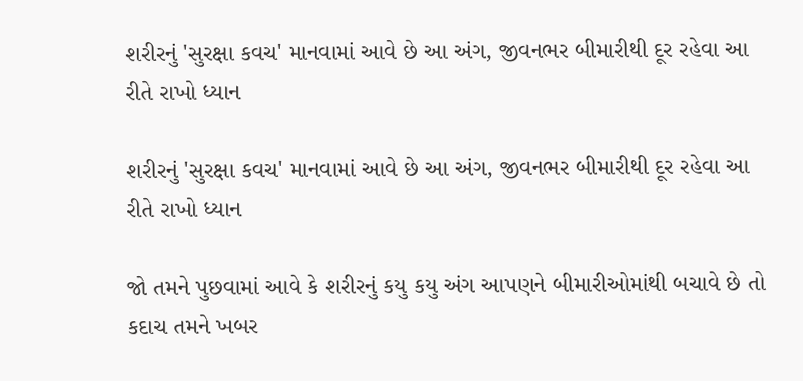શરીરનું 'સુરક્ષા કવચ' માનવામાં આવે છે આ અંગ, જીવનભર બીમારીથી દૂર રહેવા આ રીતે રાખો ધ્યાન

શરીરનું 'સુરક્ષા કવચ' માનવામાં આવે છે આ અંગ, જીવનભર બીમારીથી દૂર રહેવા આ રીતે રાખો ધ્યાન

જો તમને પુછવામાં આવે કે શરીરનું કયુ કયુ અંગ આપણને બીમારીઓમાંથી બચાવે છે તો કદાચ તમને ખબર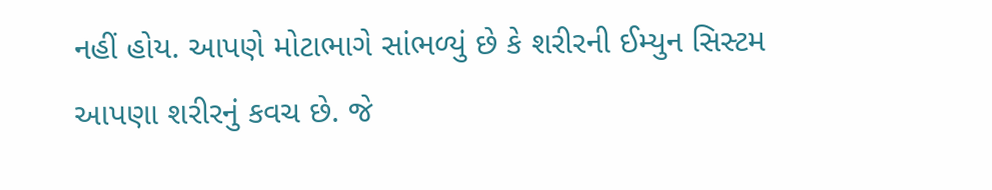નહીં હોય. આપણે મોટાભાગે સાંભળ્યું છે કે શરીરની ઈમ્યુન સિસ્ટમ આપણા શરીરનું કવચ છે. જે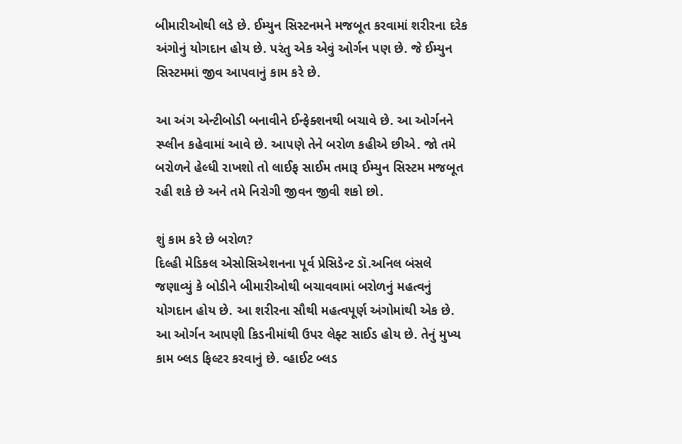બીમારીઓથી લડે છે. ઈમ્યુન સિસ્ટનમને મજબૂત કરવામાં શરીરના દરેક અંગોનું યોગદાન હોય છે. પરંતુ એક એવું ઓર્ગન પણ છે. જે ઈમ્યુન સિસ્ટમમાં જીવ આપવાનું કામ કરે છે.

આ અંગ એન્ટીબોડી બનાવીને ઈન્ફેક્શનથી બચાવે છે. આ ઓર્ગનને સ્પ્લીન કહેવામાં આવે છે. આપણે તેને બરોળ કહીએ છીએ. જો તમે બરોળને હેલ્ધી રાખશો તો લાઈફ સાઈમ તમારૂ ઈમ્યુન સિસ્ટમ મજબૂત રહી શકે છે અને તમે નિરોગી જીવન જીવી શકો છો.

શું કામ કરે છે બરોળ?
દિલ્હી મેડિકલ એસોસિએશનના પૂર્વ પ્રેસિડેન્ટ ડૉ.અનિલ બંસલે જણાવ્યું કે બોડીને બીમારીઓથી બચાવવામાં બરોળનું મહત્વનું યોગદાન હોય છે. આ શરીરના સૌથી મહત્વપૂર્ણ અંગોમાંથી એક છે. આ ઓર્ગન આપણી કિડનીમાંથી ઉપર લેફ્ટ સાઈડ હોય છે. તેનું મુખ્ય કામ બ્લડ ફિલ્ટર કરવાનું છે. વ્હાઈટ બ્લડ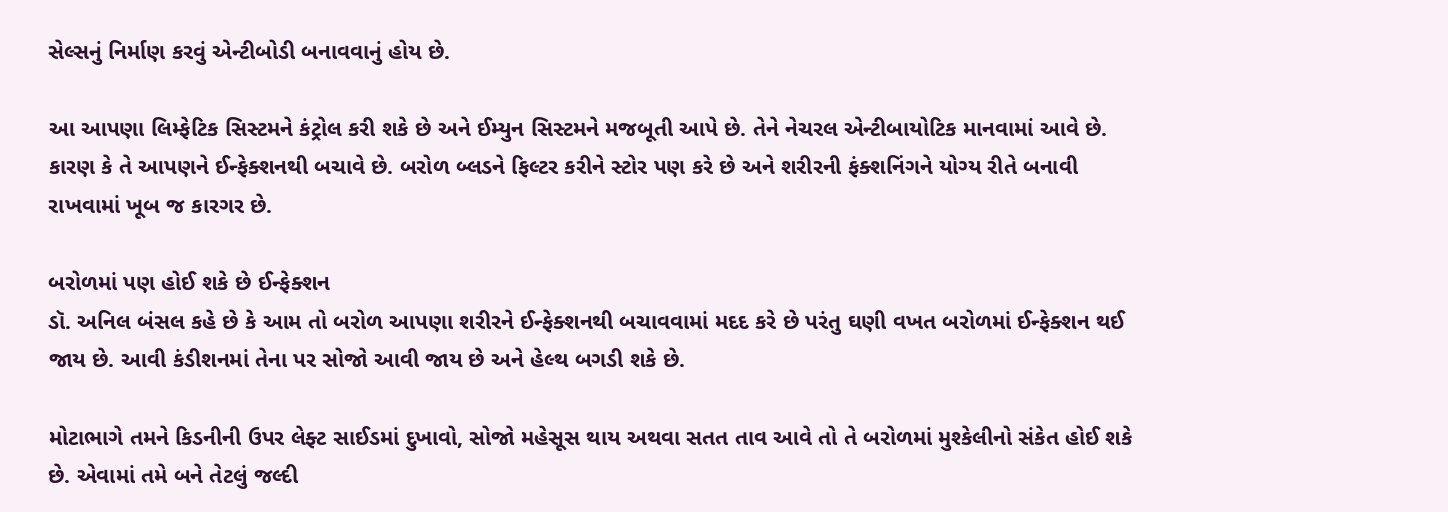સેલ્સનું નિર્માણ કરવું એન્ટીબોડી બનાવવાનું હોય છે.

આ આપણા લિમ્ફેટિક સિસ્ટમને કંટ્રોલ કરી શકે છે અને ઈમ્યુન સિસ્ટમને મજબૂતી આપે છે. તેને નેચરલ એન્ટીબાયોટિક માનવામાં આવે છે. કારણ કે તે આપણને ઈન્ફેક્શનથી બચાવે છે. બરોળ બ્લડને ફિલ્ટર કરીને સ્ટોર પણ કરે છે અને શરીરની ફંક્શનિંગને યોગ્ય રીતે બનાવી રાખવામાં ખૂબ જ કારગર છે.

બરોળમાં પણ હોઈ શકે છે ઈન્ફેક્શન
ડૉ. અનિલ બંસલ કહે છે કે આમ તો બરોળ આપણા શરીરને ઈન્ફેક્શનથી બચાવવામાં મદદ કરે છે પરંતુ ઘણી વખત બરોળમાં ઈન્ફેક્શન થઈ જાય છે. આવી કંડીશનમાં તેના પર સોજો આવી જાય છે અને હેલ્થ બગડી શકે છે.

મોટાભાગે તમને કિડનીની ઉપર લેફ્ટ સાઈડમાં દુખાવો, સોજો મહેસૂસ થાય અથવા સતત તાવ આવે તો તે બરોળમાં મુશ્કેલીનો સંકેત હોઈ શકે છે. એવામાં તમે બને તેટલું જલ્દી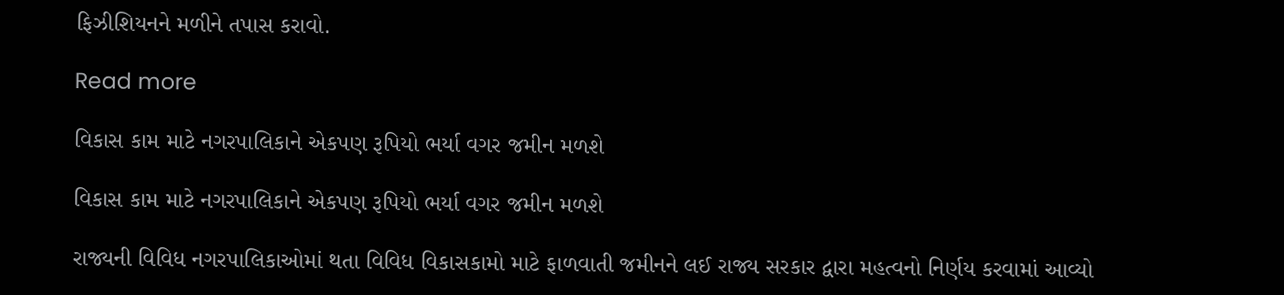ફિઝીશિયનને મળીને તપાસ કરાવો.

Read more

વિકાસ કામ માટે નગરપાલિકાને એકપણ રૂપિયો ભર્યા વગર જમીન મળશે

વિકાસ કામ માટે નગરપાલિકાને એકપણ રૂપિયો ભર્યા વગર જમીન મળશે

રાજ્યની વિવિધ નગરપાલિકાઓમાં થતા વિવિધ વિકાસકામો માટે ફાળવાતી જમીનને લઈ રાજ્ય સરકાર દ્વારા મહત્વનો નિર્ણય કરવામાં આવ્યો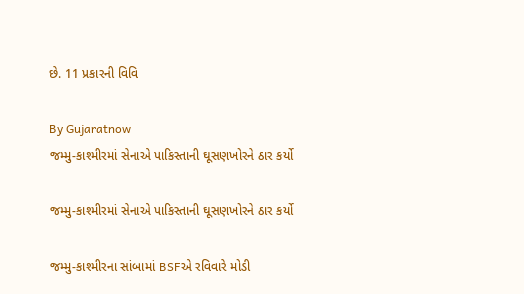છે. 11 પ્રકારની વિવિ

By Gujaratnow
જમ્મુ-કાશ્મીરમાં સેનાએ પાકિસ્તાની ઘૂસણખોરને ઠાર કર્યો

જમ્મુ-કાશ્મીરમાં સેનાએ પાકિસ્તાની ઘૂસણખોરને ઠાર કર્યો

જમ્મુ-કાશ્મીરના સાંબામાં BSFએ રવિવારે મોડી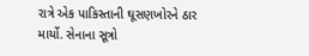રાત્રે એક પાકિસ્તાની ઘૂસણખોરને ઠાર માર્યો. સેનાના સૂત્રો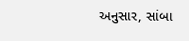અનુસાર, સાંબા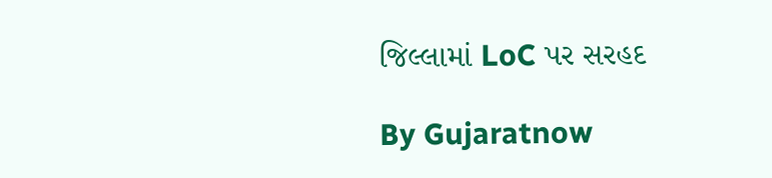જિલ્લામાં LoC પર સરહદ

By Gujaratnow